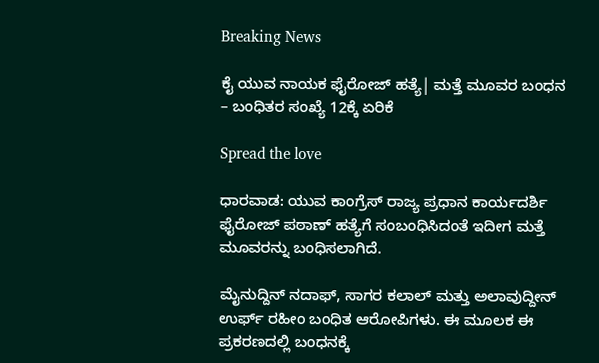Breaking News

ಕೈ ಯುವ ನಾಯಕ ಫೈರೋಜ್ ಹತ್ಯೆ| ಮತ್ತೆ ಮೂವರ ಬಂಧನ – ಬಂಧಿತರ ಸಂಖ್ಯೆ 12ಕ್ಕೆ ಏರಿಕೆ

Spread the love

ಧಾರವಾಡ: ಯುವ ಕಾಂಗ್ರೆಸ್ ರಾಜ್ಯ ಪ್ರಧಾನ ಕಾರ್ಯದರ್ಶಿ ಫೈರೋಜ್ ಪಠಾಣ್ ಹತ್ಯೆಗೆ ಸಂಬಂಧಿಸಿದಂತೆ ಇದೀಗ ಮತ್ತೆ ಮೂವರನ್ನು ಬಂಧಿಸಲಾಗಿದೆ.

ಮೈನುದ್ದಿನ್ ನದಾಫ್, ಸಾಗರ ಕಲಾಲ್ ಮತ್ತು ಅಲಾವುದ್ದೀನ್ ಉರ್ಫ್ ರಹೀಂ ಬಂಧಿತ ಆರೋಪಿಗಳು. ಈ ಮೂಲಕ ಈ ಪ್ರಕರಣದಲ್ಲಿ ಬಂಧನಕ್ಕೆ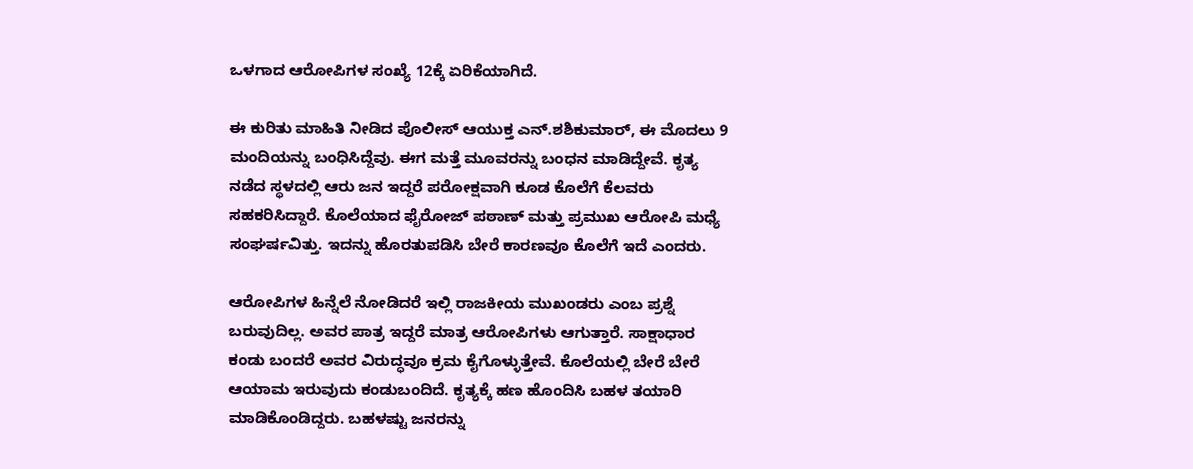ಒಳಗಾದ ಆರೋಪಿಗಳ ಸಂಖ್ಯೆ 12ಕ್ಕೆ ಏರಿಕೆಯಾಗಿದೆ.

ಈ ಕುರಿತು ಮಾಹಿತಿ ನೀಡಿದ ಪೊಲೀಸ್ ಆಯುಕ್ತ ಎನ್.ಶಶಿಕುಮಾರ್, ಈ ಮೊದಲು 9 ಮಂದಿಯನ್ನು ಬಂಧಿಸಿದ್ದೆವು. ಈಗ ಮತ್ತೆ ಮೂವರನ್ನು ಬಂಧನ ಮಾಡಿದ್ದೇವೆ. ಕೃತ್ಯ ನಡೆದ ಸ್ಥಳದಲ್ಲಿ ಆರು ಜನ ಇದ್ದರೆ ಪರೋಕ್ಷವಾಗಿ ಕೂಡ ಕೊಲೆಗೆ ಕೆಲವರು ಸಹಕರಿಸಿದ್ದಾರೆ. ಕೊಲೆಯಾದ ಫೈರೋಜ್ ಪಠಾಣ್ ಮತ್ತು ಪ್ರಮುಖ ಆರೋಪಿ ಮಧ್ಯೆ ಸಂಘರ್ಷವಿತ್ತು. ಇದನ್ನು ಹೊರತುಪಡಿಸಿ ಬೇರೆ ಕಾರಣವೂ ಕೊಲೆಗೆ ಇದೆ ಎಂದರು.

ಆರೋಪಿಗಳ‌ ಹಿನ್ನೆಲೆ ನೋಡಿದರೆ ಇಲ್ಲಿ ರಾಜಕೀಯ ಮುಖಂಡರು ಎಂಬ ಪ್ರಶ್ನೆ ಬರುವುದಿಲ್ಲ. ಅವರ ಪಾತ್ರ ಇದ್ದರೆ ಮಾತ್ರ ಆರೋಪಿಗಳು ಆಗುತ್ತಾರೆ. ಸಾಕ್ಷಾಧಾರ ಕಂಡು ಬಂದರೆ ಅವರ ವಿರುದ್ಧವೂ ಕ್ರಮ ಕೈಗೊಳ್ಳುತ್ತೇವೆ. ಕೊಲೆಯಲ್ಲಿ ಬೇರೆ ಬೇರೆ ಆಯಾಮ ಇರುವುದು ಕಂಡುಬಂದಿದೆ. ಕೃತ್ಯಕ್ಕೆ ಹಣ ಹೊಂದಿಸಿ ಬಹಳ ತಯಾರಿ ಮಾಡಿಕೊಂಡಿದ್ದರು. ಬಹಳಷ್ಟು ಜನರನ್ನು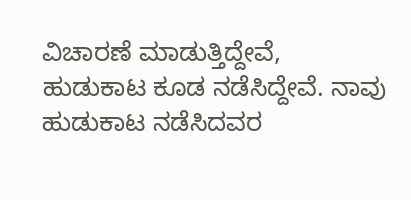ವಿಚಾರಣೆ ಮಾಡುತ್ತಿದ್ದೇವೆ, ಹುಡುಕಾಟ ಕೂಡ ನಡೆಸಿದ್ದೇವೆ. ನಾವು ಹುಡುಕಾಟ ನಡೆಸಿದವರ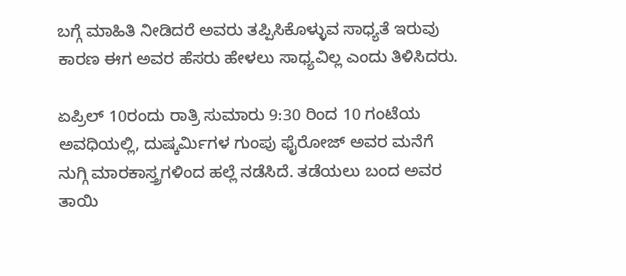ಬಗ್ಗೆ ಮಾಹಿತಿ ನೀಡಿದರೆ ಅವರು ತಪ್ಪಿಸಿಕೊಳ್ಳುವ ಸಾಧ್ಯತೆ ಇರುವು ಕಾರಣ ಈಗ ಅವರ ಹೆಸರು ಹೇಳಲು ಸಾಧ್ಯವಿಲ್ಲ ಎಂದು ತಿಳಿಸಿದರು.

ಏಪ್ರಿಲ್ 10ರಂದು ರಾತ್ರಿ ಸುಮಾರು 9:30 ರಿಂದ 10 ಗಂಟೆಯ ಅವಧಿಯಲ್ಲಿ, ದುಷ್ಕರ್ಮಿಗಳ ಗುಂಪು ಫೈರೋಜ್ ಅವರ ಮನೆಗೆ ನುಗ್ಗಿ ಮಾರಕಾಸ್ತ್ರಗಳಿಂದ ಹಲ್ಲೆ ನಡೆಸಿದೆ. ತಡೆಯಲು ಬಂದ ಅವರ ತಾಯಿ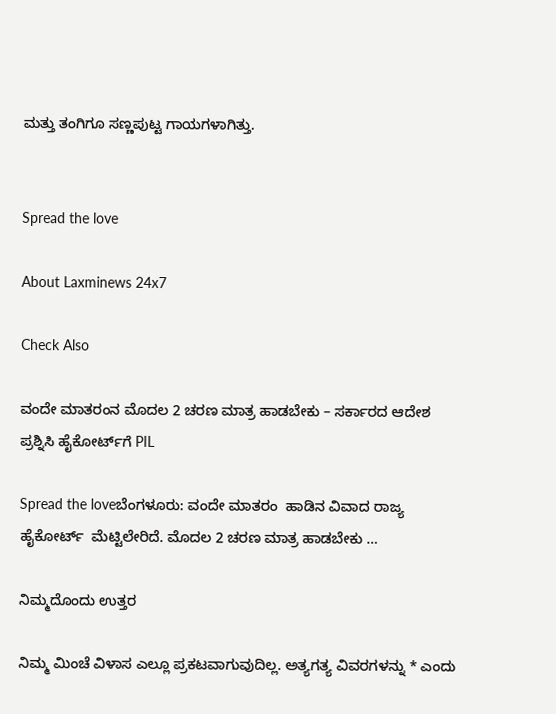ಮತ್ತು ತಂಗಿಗೂ ಸಣ್ಣಪುಟ್ಟ ಗಾಯಗಳಾಗಿತ್ತು.


Spread the love

About Laxminews 24x7

Check Also

ವಂದೇ ಮಾತರಂನ ಮೊದಲ 2 ಚರಣ ಮಾತ್ರ ಹಾಡಬೇಕು – ಸರ್ಕಾರದ ಆದೇಶ ಪ್ರಶ್ನಿಸಿ ಹೈಕೋರ್ಟ್‌ಗೆ PIL

Spread the loveಬೆಂಗಳೂರು: ವಂದೇ ಮಾತರಂ  ಹಾಡಿನ ವಿವಾದ ರಾಜ್ಯ ಹೈಕೋರ್ಟ್  ಮೆಟ್ಟಿಲೇರಿದೆ. ಮೊದಲ 2 ಚರಣ ಮಾತ್ರ ಹಾಡಬೇಕು …

ನಿಮ್ಮದೊಂದು ಉತ್ತರ

ನಿಮ್ಮ ಮಿಂಚೆ ವಿಳಾಸ ಎಲ್ಲೂ ಪ್ರಕಟವಾಗುವುದಿಲ್ಲ. ಅತ್ಯಗತ್ಯ ವಿವರಗಳನ್ನು * ಎಂದು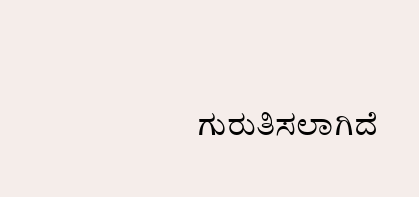ಗುರುತಿಸಲಾಗಿದೆ